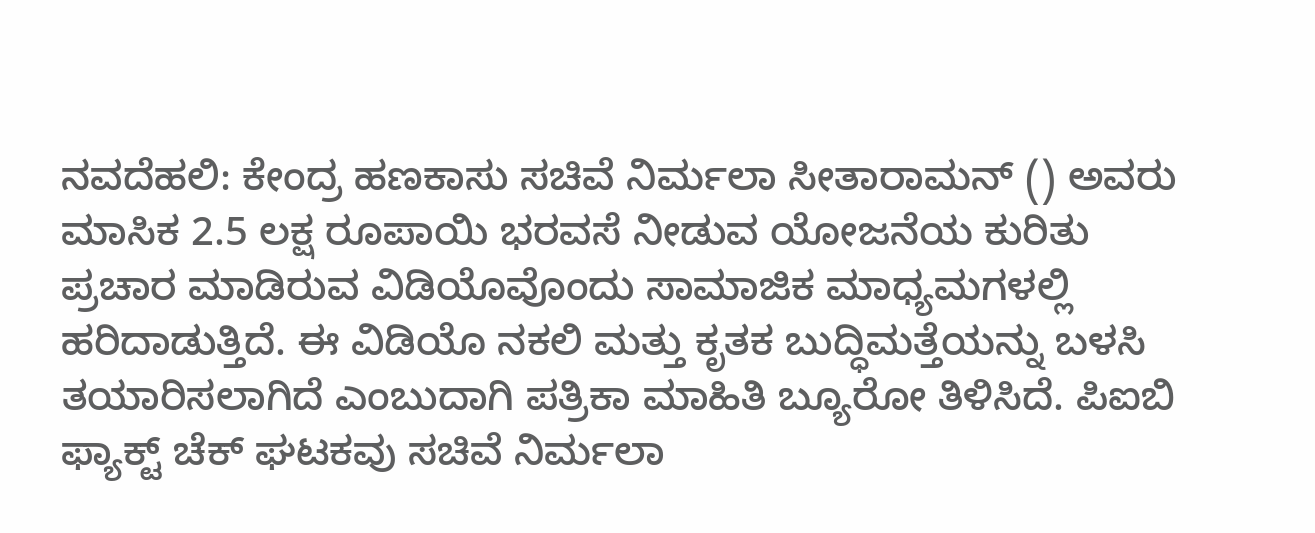ನವದೆಹಲಿ: ಕೇಂದ್ರ ಹಣಕಾಸು ಸಚಿವೆ ನಿರ್ಮಲಾ ಸೀತಾರಾಮನ್ () ಅವರು ಮಾಸಿಕ 2.5 ಲಕ್ಷ ರೂಪಾಯಿ ಭರವಸೆ ನೀಡುವ ಯೋಜನೆಯ ಕುರಿತು ಪ್ರಚಾರ ಮಾಡಿರುವ ವಿಡಿಯೊವೊಂದು ಸಾಮಾಜಿಕ ಮಾಧ್ಯಮಗಳಲ್ಲಿ ಹರಿದಾಡುತ್ತಿದೆ. ಈ ವಿಡಿಯೊ ನಕಲಿ ಮತ್ತು ಕೃತಕ ಬುದ್ಧಿಮತ್ತೆಯನ್ನು ಬಳಸಿ ತಯಾರಿಸಲಾಗಿದೆ ಎಂಬುದಾಗಿ ಪತ್ರಿಕಾ ಮಾಹಿತಿ ಬ್ಯೂರೋ ತಿಳಿಸಿದೆ. ಪಿಐಬಿ ಫ್ಯಾಕ್ಟ್ ಚೆಕ್ ಘಟಕವು ಸಚಿವೆ ನಿರ್ಮಲಾ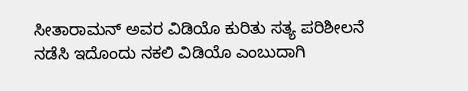ಸೀತಾರಾಮನ್ ಅವರ ವಿಡಿಯೊ ಕುರಿತು ಸತ್ಯ ಪರಿಶೀಲನೆ ನಡೆಸಿ ಇದೊಂದು ನಕಲಿ ವಿಡಿಯೊ ಎಂಬುದಾಗಿ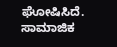ಘೋಷಿಸಿದೆ.
ಸಾಮಾಜಿಕ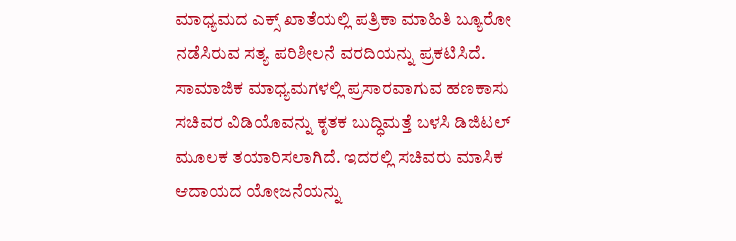ಮಾಧ್ಯಮದ ಎಕ್ಸ್ ಖಾತೆಯಲ್ಲಿ ಪತ್ರಿಕಾ ಮಾಹಿತಿ ಬ್ಯೂರೋ ನಡೆಸಿರುವ ಸತ್ಯ ಪರಿಶೀಲನೆ ವರದಿಯನ್ನು ಪ್ರಕಟಿಸಿದೆ. ಸಾಮಾಜಿಕ ಮಾಧ್ಯಮಗಳಲ್ಲಿ ಪ್ರಸಾರವಾಗುವ ಹಣಕಾಸು ಸಚಿವರ ವಿಡಿಯೊವನ್ನು ಕೃತಕ ಬುದ್ಧಿಮತ್ತೆ ಬಳಸಿ ಡಿಜಿಟಲ್ ಮೂಲಕ ತಯಾರಿಸಲಾಗಿದೆ. ಇದರಲ್ಲಿ ಸಚಿವರು ಮಾಸಿಕ ಆದಾಯದ ಯೋಜನೆಯನ್ನು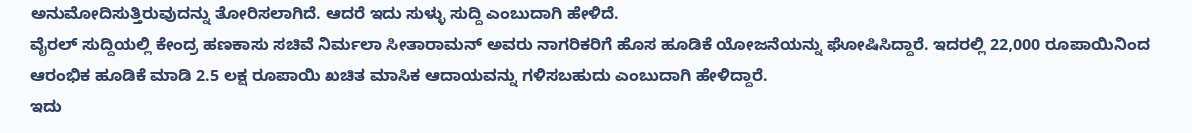ಅನುಮೋದಿಸುತ್ತಿರುವುದನ್ನು ತೋರಿಸಲಾಗಿದೆ. ಆದರೆ ಇದು ಸುಳ್ಳು ಸುದ್ದಿ ಎಂಬುದಾಗಿ ಹೇಳಿದೆ.
ವೈರಲ್ ಸುದ್ದಿಯಲ್ಲಿ ಕೇಂದ್ರ ಹಣಕಾಸು ಸಚಿವೆ ನಿರ್ಮಲಾ ಸೀತಾರಾಮನ್ ಅವರು ನಾಗರಿಕರಿಗೆ ಹೊಸ ಹೂಡಿಕೆ ಯೋಜನೆಯನ್ನು ಘೋಷಿಸಿದ್ದಾರೆ. ಇದರಲ್ಲಿ 22,000 ರೂಪಾಯಿನಿಂದ ಆರಂಭಿಕ ಹೂಡಿಕೆ ಮಾಡಿ 2.5 ಲಕ್ಷ ರೂಪಾಯಿ ಖಚಿತ ಮಾಸಿಕ ಆದಾಯವನ್ನು ಗಳಿಸಬಹುದು ಎಂಬುದಾಗಿ ಹೇಳಿದ್ದಾರೆ.
ಇದು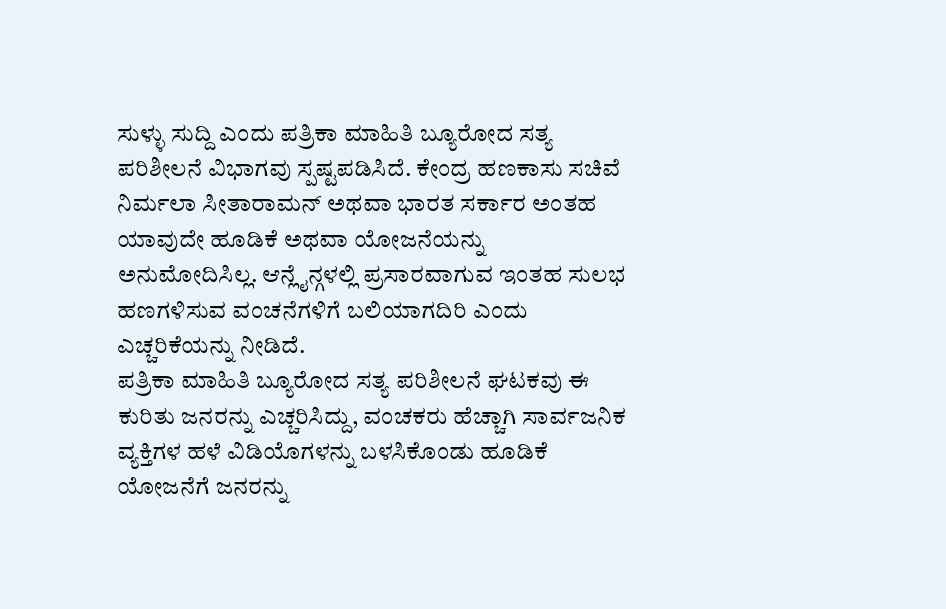ಸುಳ್ಳು ಸುದ್ದಿ ಎಂದು ಪತ್ರಿಕಾ ಮಾಹಿತಿ ಬ್ಯೂರೋದ ಸತ್ಯ ಪರಿಶೀಲನೆ ವಿಭಾಗವು ಸ್ಪಷ್ಟಪಡಿಸಿದೆ. ಕೇಂದ್ರ ಹಣಕಾಸು ಸಚಿವೆ ನಿರ್ಮಲಾ ಸೀತಾರಾಮನ್ ಅಥವಾ ಭಾರತ ಸರ್ಕಾರ ಅಂತಹ ಯಾವುದೇ ಹೂಡಿಕೆ ಅಥವಾ ಯೋಜನೆಯನ್ನು ಅನುಮೋದಿಸಿಲ್ಲ. ಆನ್ಲೈನ್ಗಳಲ್ಲಿ ಪ್ರಸಾರವಾಗುವ ಇಂತಹ ಸುಲಭ ಹಣಗಳಿಸುವ ವಂಚನೆಗಳಿಗೆ ಬಲಿಯಾಗದಿರಿ ಎಂದು ಎಚ್ಚರಿಕೆಯನ್ನು ನೀಡಿದೆ.
ಪತ್ರಿಕಾ ಮಾಹಿತಿ ಬ್ಯೂರೋದ ಸತ್ಯ ಪರಿಶೀಲನೆ ಘಟಕವು ಈ ಕುರಿತು ಜನರನ್ನು ಎಚ್ಚರಿಸಿದ್ದು, ವಂಚಕರು ಹೆಚ್ಚಾಗಿ ಸಾರ್ವಜನಿಕ ವ್ಯಕ್ತಿಗಳ ಹಳೆ ವಿಡಿಯೊಗಳನ್ನು ಬಳಸಿಕೊಂಡು ಹೂಡಿಕೆ ಯೋಜನೆಗೆ ಜನರನ್ನು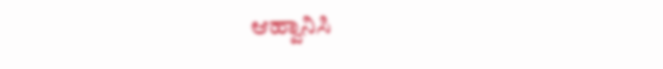ಆಹ್ವಾನಿಸಿ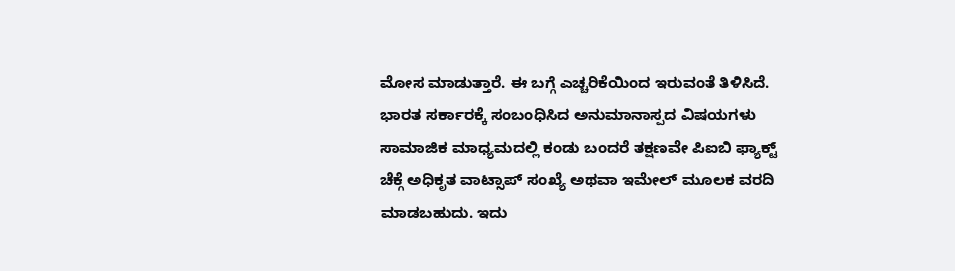ಮೋಸ ಮಾಡುತ್ತಾರೆ. ಈ ಬಗ್ಗೆ ಎಚ್ಚರಿಕೆಯಿಂದ ಇರುವಂತೆ ತಿಳಿಸಿದೆ.
ಭಾರತ ಸರ್ಕಾರಕ್ಕೆ ಸಂಬಂಧಿಸಿದ ಅನುಮಾನಾಸ್ಪದ ವಿಷಯಗಳು ಸಾಮಾಜಿಕ ಮಾಧ್ಯಮದಲ್ಲಿ ಕಂಡು ಬಂದರೆ ತಕ್ಷಣವೇ ಪಿಐಬಿ ಫ್ಯಾಕ್ಟ್ ಚೆಕ್ಗೆ ಅಧಿಕೃತ ವಾಟ್ಸಾಪ್ ಸಂಖ್ಯೆ ಅಥವಾ ಇಮೇಲ್ ಮೂಲಕ ವರದಿ ಮಾಡಬಹುದು. ಇದು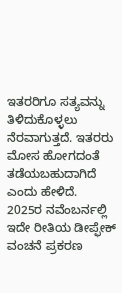ಇತರರಿಗೂ ಸತ್ಯವನ್ನು ತಿಳಿದುಕೊಳ್ಳಲು ನೆರವಾಗುತ್ತದೆ. ಇತರರು ಮೋಸ ಹೋಗದಂತೆ ತಡೆಯಬಹುದಾಗಿದೆ ಎಂದು ಹೇಳಿದೆ.
2025ರ ನವೆಂಬರ್ನಲ್ಲಿ ಇದೇ ರೀತಿಯ ಡೀಪ್ಫೇಕ್ ವಂಚನೆ ಪ್ರಕರಣ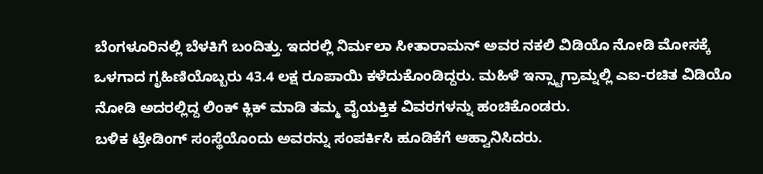ಬೆಂಗಳೂರಿನಲ್ಲಿ ಬೆಳಕಿಗೆ ಬಂದಿತ್ತು. ಇದರಲ್ಲಿ ನಿರ್ಮಲಾ ಸೀತಾರಾಮನ್ ಅವರ ನಕಲಿ ವಿಡಿಯೊ ನೋಡಿ ಮೋಸಕ್ಕೆ ಒಳಗಾದ ಗೃಹಿಣಿಯೊಬ್ಬರು 43.4 ಲಕ್ಷ ರೂಪಾಯಿ ಕಳೆದುಕೊಂಡಿದ್ದರು. ಮಹಿಳೆ ಇನ್ಸ್ಟಾಗ್ರಾಮ್ನಲ್ಲಿ ಎಐ-ರಚಿತ ವಿಡಿಯೊ ನೋಡಿ ಅದರಲ್ಲಿದ್ದ ಲಿಂಕ್ ಕ್ಲಿಕ್ ಮಾಡಿ ತಮ್ಮ ವೈಯಕ್ತಿಕ ವಿವರಗಳನ್ನು ಹಂಚಿಕೊಂಡರು.
ಬಳಿಕ ಟ್ರೇಡಿಂಗ್ ಸಂಸ್ಥೆಯೊಂದು ಅವರನ್ನು ಸಂಪರ್ಕಿಸಿ ಹೂಡಿಕೆಗೆ ಆಹ್ವಾನಿಸಿದರು.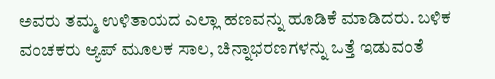ಅವರು ತಮ್ಮ ಉಳಿತಾಯದ ಎಲ್ಲಾ ಹಣವನ್ನು ಹೂಡಿಕೆ ಮಾಡಿದರು. ಬಳಿಕ ವಂಚಕರು ಆ್ಯಪ್ ಮೂಲಕ ಸಾಲ, ಚಿನ್ನಾಭರಣಗಳನ್ನು ಒತ್ತೆ ಇಡುವಂತೆ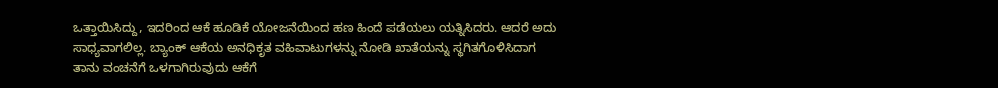ಒತ್ತಾಯಿಸಿದ್ದು, ಇದರಿಂದ ಆಕೆ ಹೂಡಿಕೆ ಯೋಜನೆಯಿಂದ ಹಣ ಹಿಂದೆ ಪಡೆಯಲು ಯತ್ನಿಸಿದರು. ಆದರೆ ಅದು ಸಾಧ್ಯವಾಗಲಿಲ್ಲ. ಬ್ಯಾಂಕ್ ಆಕೆಯ ಅನಧಿಕೃತ ವಹಿವಾಟುಗಳನ್ನು ನೋಡಿ ಖಾತೆಯನ್ನು ಸ್ಥಗಿತಗೊಳಿಸಿದಾಗ ತಾನು ವಂಚನೆಗೆ ಒಳಗಾಗಿರುವುದು ಆಕೆಗೆ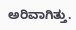ಅರಿವಾಗಿತ್ತು.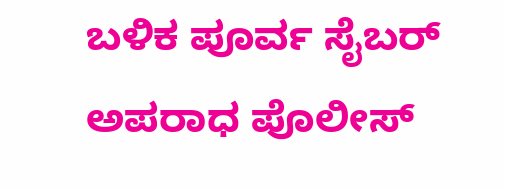ಬಳಿಕ ಪೂರ್ವ ಸೈಬರ್ ಅಪರಾಧ ಪೊಲೀಸ್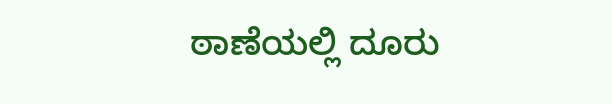ಠಾಣೆಯಲ್ಲಿ ದೂರು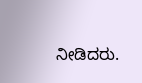ನೀಡಿದರು.